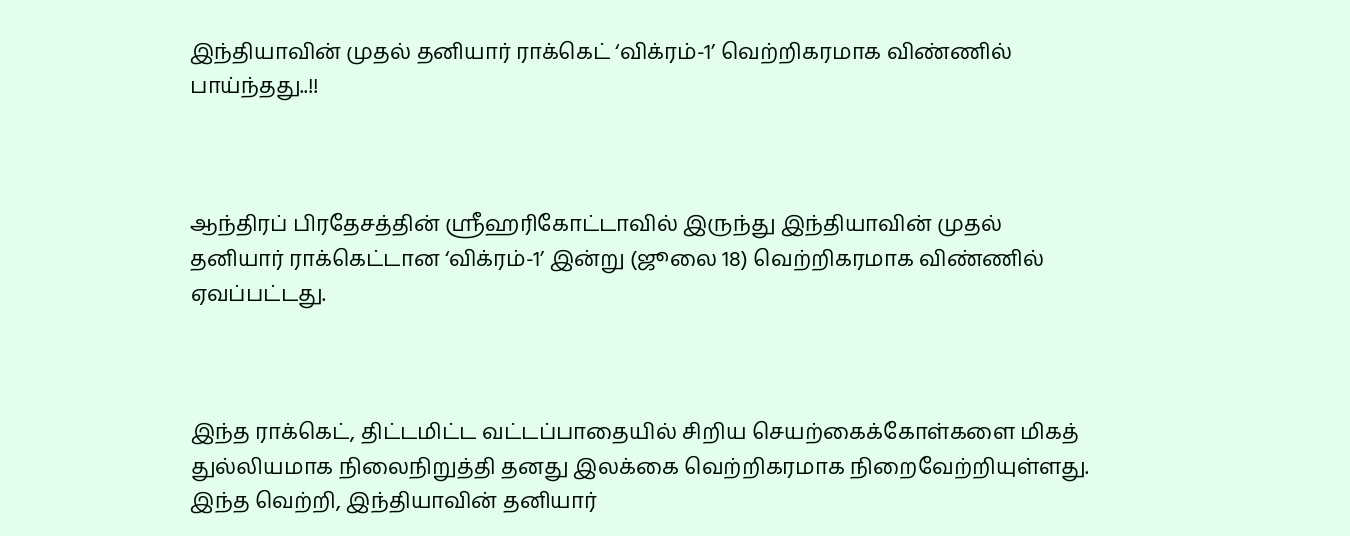இந்தியாவின் முதல் தனியார் ராக்கெட் ‘விக்ரம்-1’ வெற்றிகரமாக விண்ணில் பாய்ந்தது..!!



ஆந்திரப் பிரதேசத்தின் ஸ்ரீஹரிகோட்டாவில் இருந்து இந்தியாவின் முதல் தனியார் ராக்கெட்டான ‘விக்ரம்-1’ இன்று (ஜூலை 18) வெற்றிகரமாக விண்ணில் ஏவப்பட்டது.



இந்த ராக்கெட், திட்டமிட்ட வட்டப்பாதையில் சிறிய செயற்கைக்கோள்களை மிகத் துல்லியமாக நிலைநிறுத்தி தனது இலக்கை வெற்றிகரமாக நிறைவேற்றியுள்ளது. இந்த வெற்றி, இந்தியாவின் தனியார்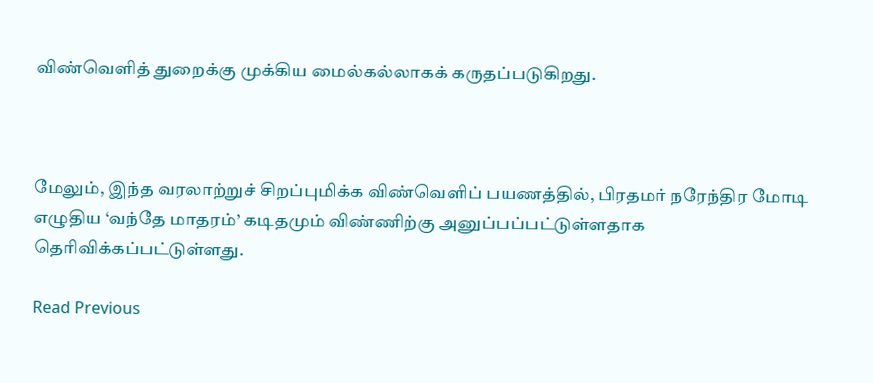விண்வெளித் துறைக்கு முக்கிய மைல்கல்லாகக் கருதப்படுகிறது.



மேலும், இந்த வரலாற்றுச் சிறப்புமிக்க விண்வெளிப் பயணத்தில், பிரதமர் நரேந்திர மோடி எழுதிய ‘வந்தே மாதரம்’ கடிதமும் விண்ணிற்கு அனுப்பப்பட்டுள்ளதாக தெரிவிக்கப்பட்டுள்ளது.

Read Previous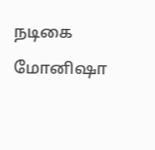நடிகை மோனிஷா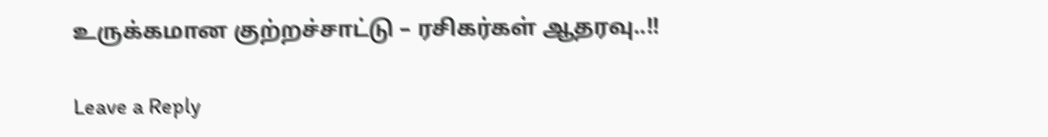உருக்கமான குற்றச்சாட்டு – ரசிகர்கள் ஆதரவு..!!

Leave a Reply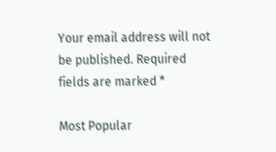Your email address will not be published. Required fields are marked *

Most Popular